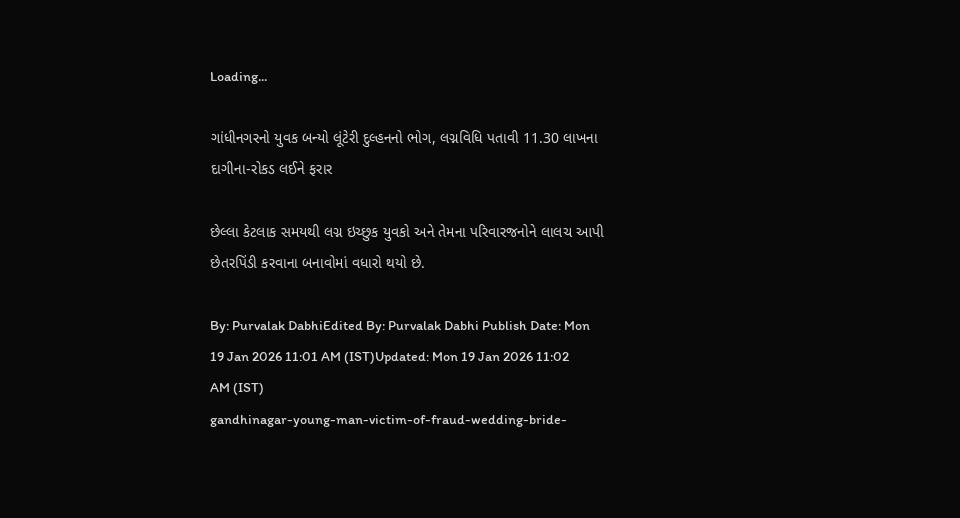Loading...

ગાંધીનગરનો યુવક બન્યો લૂંટેરી દુલ્હનનો ભોગ, લગ્નવિધિ પતાવી 11.30 લાખના દાગીના-રોકડ લઈને ફરાર

છેલ્લા કેટલાક સમયથી લગ્ન ઇચ્છુક યુવકો અને તેમના પરિવારજનોને લાલચ આપી છેતરપિંડી કરવાના બનાવોમાં વધારો થયો છે.

By: Purvalak DabhiEdited By: Purvalak Dabhi Publish Date: Mon 19 Jan 2026 11:01 AM (IST)Updated: Mon 19 Jan 2026 11:02 AM (IST)
gandhinagar-young-man-victim-of-fraud-wedding-bride-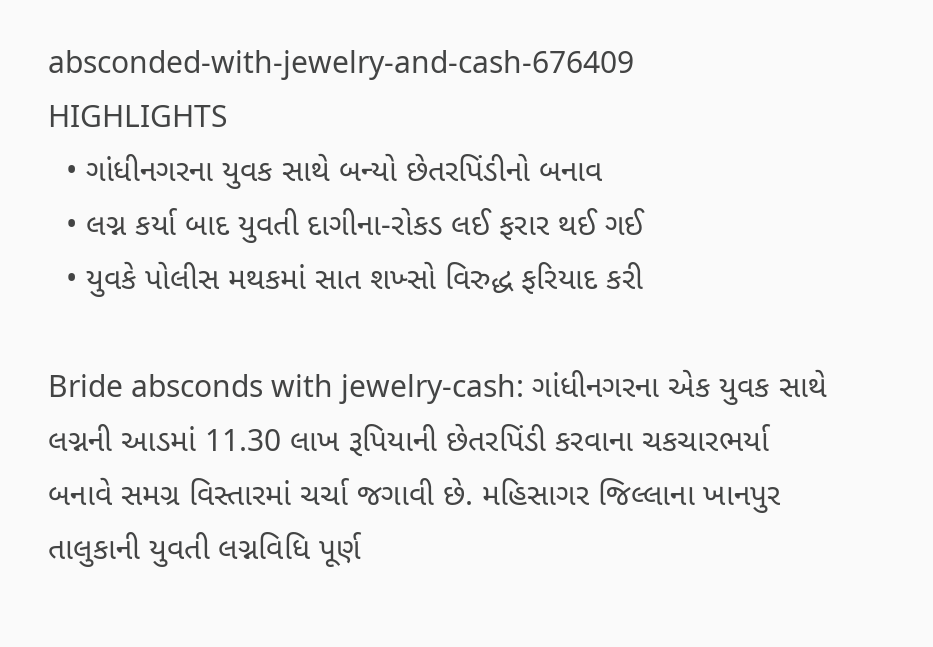absconded-with-jewelry-and-cash-676409
HIGHLIGHTS
  • ગાંધીનગરના યુવક સાથે બન્યો છેતરપિંડીનો બનાવ
  • લગ્ન કર્યા બાદ યુવતી દાગીના-રોકડ લઈ ફરાર થઈ ગઈ
  • યુવકે પોલીસ મથકમાં સાત શખ્સો વિરુદ્ધ ફરિયાદ કરી

Bride absconds with jewelry-cash: ગાંધીનગરના એક યુવક સાથે લગ્નની આડમાં 11.30 લાખ રૂપિયાની છેતરપિંડી કરવાના ચકચારભર્યા બનાવે સમગ્ર વિસ્તારમાં ચર્ચા જગાવી છે. મહિસાગર જિલ્લાના ખાનપુર તાલુકાની યુવતી લગ્નવિધિ પૂર્ણ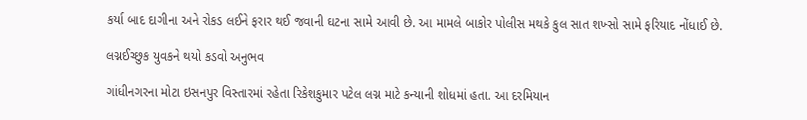કર્યા બાદ દાગીના અને રોકડ લઈને ફરાર થઈ જવાની ઘટના સામે આવી છે. આ મામલે બાકોર પોલીસ મથકે કુલ સાત શખ્સો સામે ફરિયાદ નોંધાઈ છે.

લગ્નઈચ્છુક યુવકને થયો કડવો અનુભવ

ગાંધીનગરના મોટા ઇસનપુર વિસ્તારમાં રહેતા રિકેશકુમાર પટેલ લગ્ન માટે કન્યાની શોધમાં હતા. આ દરમિયાન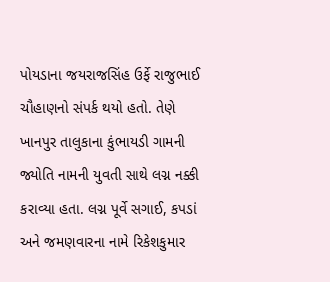પોયડાના જયરાજસિંહ ઉર્ફે રાજુભાઈ ચૌહાણનો સંપર્ક થયો હતો. તેણે ખાનપુર તાલુકાના કુંભાયડી ગામની જ્યોતિ નામની યુવતી સાથે લગ્ન નક્કી કરાવ્યા હતા. લગ્ન પૂર્વે સગાઈ, કપડાં અને જમણવારના નામે રિકેશકુમાર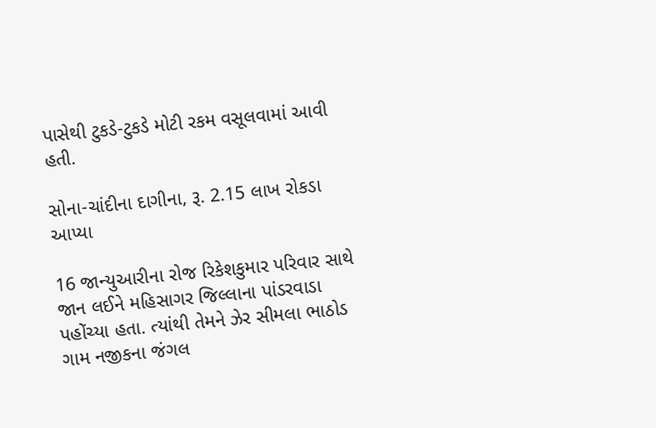પાસેથી ટુકડે-ટુકડે મોટી રકમ વસૂલવામાં આવી હતી.

સોના-ચાંદીના દાગીના, રૂ. 2.15 લાખ રોકડા આપ્યા

16 જાન્યુઆરીના રોજ રિકેશકુમાર પરિવાર સાથે જાન લઈને મહિસાગર જિલ્લાના પાંડરવાડા પહોંચ્યા હતા. ત્યાંથી તેમને ઝેર સીમલા ભાઠોડ ગામ નજીકના જંગલ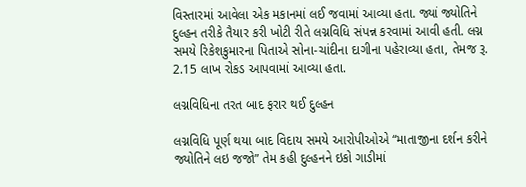વિસ્તારમાં આવેલા એક મકાનમાં લઈ જવામાં આવ્યા હતા. જ્યાં જ્યોતિને દુલ્હન તરીકે તૈયાર કરી ખોટી રીતે લગ્નવિધિ સંપન્ન કરવામાં આવી હતી. લગ્ન સમયે રિકેશકુમારના પિતાએ સોના-ચાંદીના દાગીના પહેરાવ્યા હતા, તેમજ રૂ. 2.15 લાખ રોકડ આપવામાં આવ્યા હતા.

લગ્નવિધિના તરત બાદ ફરાર થઈ દુલ્હન

લગ્નવિધિ પૂર્ણ થયા બાદ વિદાય સમયે આરોપીઓએ “માતાજીના દર્શન કરીને જ્યોતિને લઇ જજો” તેમ કહી દુલ્હનને ઇકો ગાડીમાં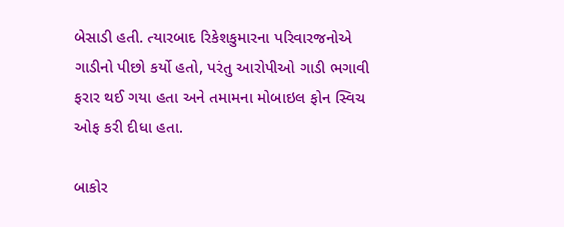બેસાડી હતી. ત્યારબાદ રિકેશકુમારના પરિવારજનોએ ગાડીનો પીછો કર્યો હતો, પરંતુ આરોપીઓ ગાડી ભગાવી ફરાર થઈ ગયા હતા અને તમામના મોબાઇલ ફોન સ્વિચ ઓફ કરી દીધા હતા.

બાકોર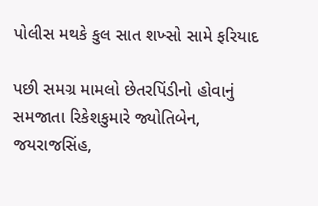પોલીસ મથકે કુલ સાત શખ્સો સામે ફરિયાદ

પછી સમગ્ર મામલો છેતરપિંડીનો હોવાનું સમજાતા રિકેશકુમારે જ્યોતિબેન, જયરાજસિંહ,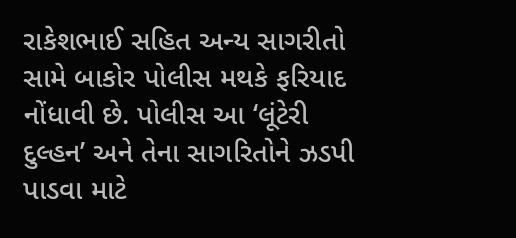રાકેશભાઈ સહિત અન્ય સાગરીતો સામે બાકોર પોલીસ મથકે ફરિયાદ નોંધાવી છે. પોલીસ આ ‘લૂંટેરી દુલ્હન’ અને તેના સાગરિતોને ઝડપી પાડવા માટે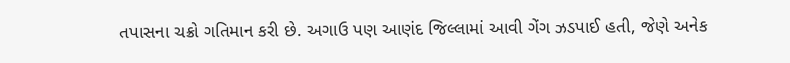તપાસના ચક્રો ગતિમાન કરી છે. અગાઉ પણ આણંદ જિલ્લામાં આવી ગેંગ ઝડપાઈ હતી, જેણે અનેક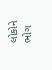લોકોને ભોગ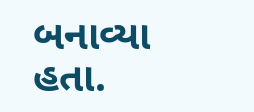બનાવ્યા હતા.